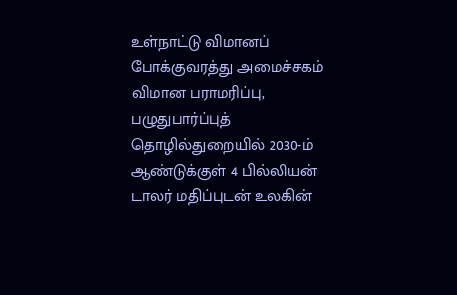உள்நாட்டு விமானப் போக்குவரத்து அமைச்சகம்
விமான பராமரிப்பு, பழுதுபார்ப்புத் தொழில்துறையில் 2030-ம் ஆண்டுக்குள் 4 பில்லியன் டாலர் மதிப்புடன் உலகின்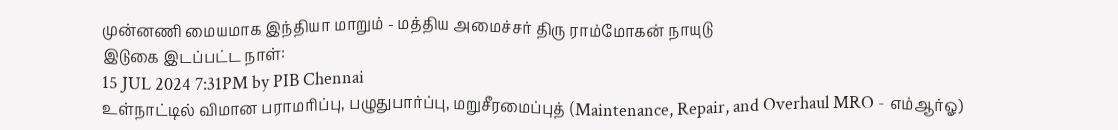முன்னணி மையமாக இந்தியா மாறும் - மத்திய அமைச்சர் திரு ராம்மோகன் நாயுடு
இடுகை இடப்பட்ட நாள்:
15 JUL 2024 7:31PM by PIB Chennai
உள்நாட்டில் விமான பராமரிப்பு, பழுதுபார்ப்பு, மறுசீரமைப்புத் (Maintenance, Repair, and Overhaul MRO - எம்ஆர்ஓ)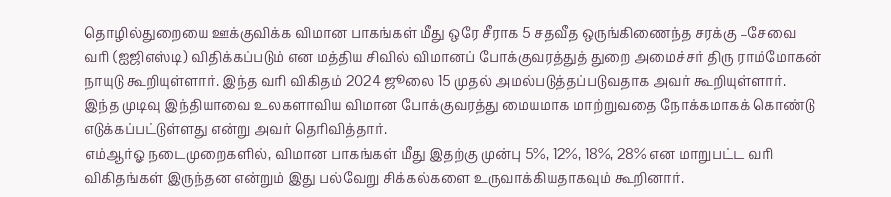தொழில்துறையை ஊக்குவிக்க விமான பாகங்கள் மீது ஒரே சீராக 5 சதவீத ஒருங்கிணைந்த சரக்கு –சேவை வரி (ஐஜிஎஸ்டி) விதிக்கப்படும் என மத்திய சிவில் விமானப் போக்குவரத்துத் துறை அமைச்சர் திரு ராம்மோகன் நாயுடு கூறியுள்ளார். இந்த வரி விகிதம் 2024 ஜூலை 15 முதல் அமல்படுத்தப்படுவதாக அவர் கூறியுள்ளார். இந்த முடிவு இந்தியாவை உலகளாவிய விமான போக்குவரத்து மையமாக மாற்றுவதை நோக்கமாகக் கொண்டு எடுக்கப்பட்டுள்ளது என்று அவர் தெரிவித்தார்.
எம்ஆர்ஓ நடைமுறைகளில், விமான பாகங்கள் மீது இதற்கு முன்பு 5%, 12%, 18%, 28% என மாறுபட்ட வரி விகிதங்கள் இருந்தன என்றும் இது பல்வேறு சிக்கல்களை உருவாக்கியதாகவும் கூறினார்.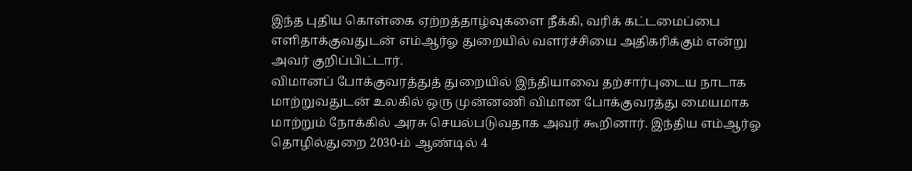இந்த புதிய கொள்கை ஏற்றத்தாழ்வுகளை நீக்கி, வரிக் கட்டமைப்பை எளிதாக்குவதுடன் எம்ஆர்ஓ துறையில் வளர்ச்சியை அதிகரிக்கும் என்று அவர் குறிப்பிட்டார்.
விமானப் போக்குவரத்துத் துறையில் இந்தியாவை தற்சார்புடைய நாடாக மாற்றுவதுடன் உலகில் ஒரு முன்னணி விமான போக்குவரத்து மையமாக மாற்றும் நோக்கில் அரசு செயல்படுவதாக அவர் கூறினார். இந்திய எம்ஆர்ஓ தொழில்துறை 2030-ம் ஆண்டில் 4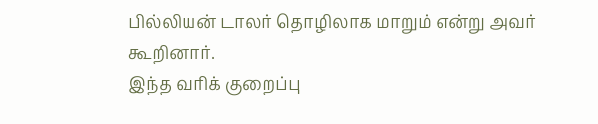பில்லியன் டாலர் தொழிலாக மாறும் என்று அவர் கூறினார்.
இந்த வரிக் குறைப்பு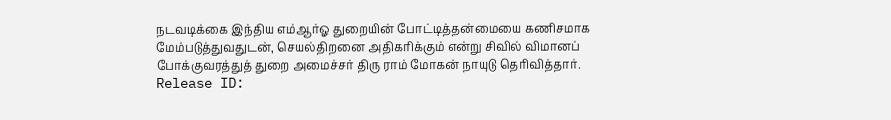நடவடிக்கை இந்திய எம்ஆர்ஓ துறையின் போட்டித்தன்மையை கணிசமாக மேம்படுத்துவதுடன், செயல்திறனை அதிகரிக்கும் என்று சிவில் விமானப் போக்குவரத்துத் துறை அமைச்சர் திரு ராம் மோகன் நாயுடு தெரிவித்தார்.
Release ID: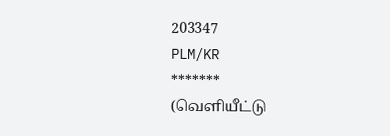203347
PLM/KR
*******
(வெளியீட்டு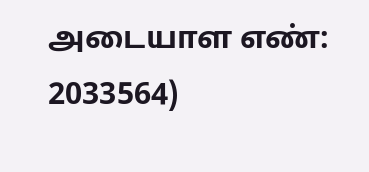அடையாள எண்: 2033564)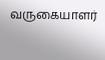வருகையாளர்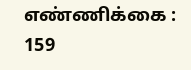எண்ணிக்கை : 159